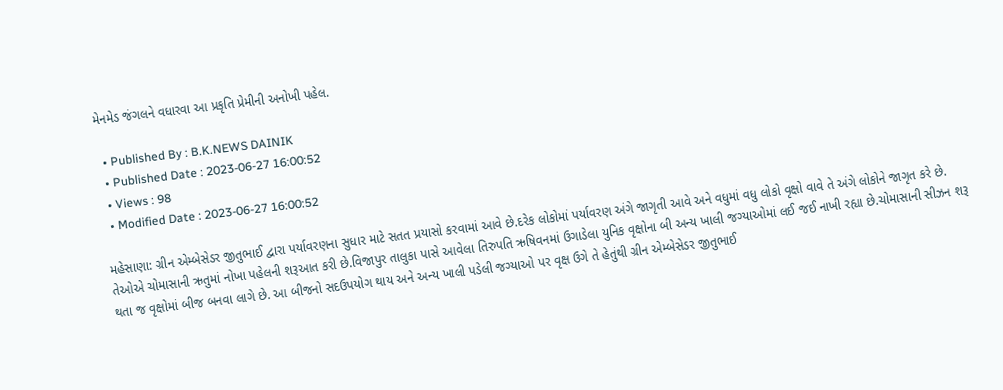મેનમેડ જંગલને વધારવા આ પ્રકૃતિ પ્રેમીની અનોખી પહેલ.

  • Published By : B.K.NEWS DAINIK
  • Published Date : 2023-06-27 16:00:52
  • Views : 98
  • Modified Date : 2023-06-27 16:00:52

મહેસાણા: ગ્રીન એમ્બેસેડર જીતુભાઈ દ્વારા પર્યાવરણના સુધાર માટે સતત પ્રયાસો કરવામાં આવે છે.દરેક લોકોમાં પર્યાવરણ અંગે જાગૃતી આવે અને વધુમાં વધુ લોકો વૃક્ષો વાવે તે અંગે લોકોને જાગૃત કરે છે. તેઓએ ચોમાસાની ઋતુમાં નોખા પહેલની શરૂઆત કરી છે.વિજાપુર તાલુકા પાસે આવેલા તિરુપતિ ઋષિવનમાં ઉગાડેલા યુનિક વૃક્ષોના બી અન્ય ખાલી જગ્યાઓમાં લઈ જઈ નાખી રહ્યા છે.ચોમાસાની સીઝન શરૂ થતા જ વૃક્ષોમાં બીજ બનવા લાગે છે. આ બીજનો સદઉપયોગ થાય અને અન્ય ખાલી પડેલી જગ્યાઓ પર વૃક્ષ ઉગે તે હેતુંથી ગ્રીન એમ્બેસેડર જીતુભાઈ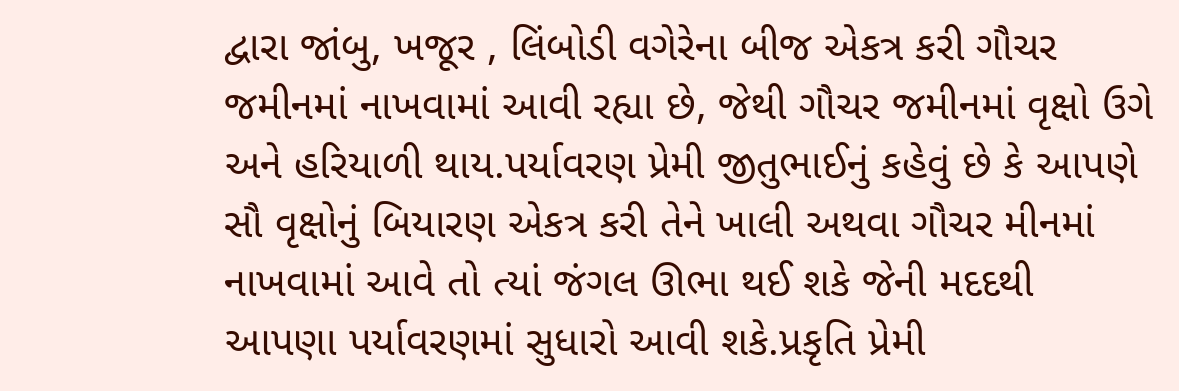દ્વારા જાંબુ, ખજૂર , લિંબોડી વગેરેના બીજ એકત્ર કરી ગૌચર જમીનમાં નાખવામાં આવી રહ્યા છે, જેથી ગૌચર જમીનમાં વૃક્ષો ઉગે અને હરિયાળી થાય.પર્યાવરણ પ્રેમી જીતુભાઈનું કહેવું છે કે આપણે સૌ વૃક્ષોનું બિયારણ એકત્ર કરી તેને ખાલી અથવા ગૌચર મીનમાં નાખવામાં આવે તો ત્યાં જંગલ ઊભા થઈ શકે જેની મદદથી આપણા પર્યાવરણમાં સુધારો આવી શકે.પ્રકૃતિ પ્રેમી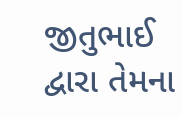જીતુભાઈ દ્વારા તેમના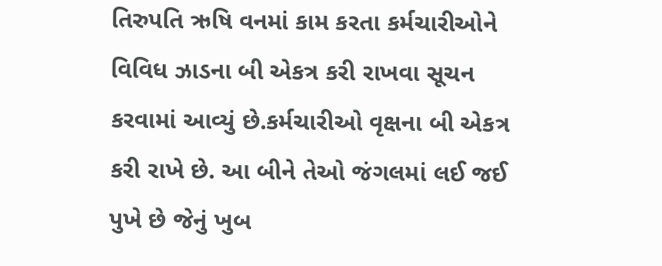તિરુપતિ ઋષિ વનમાં કામ કરતા કર્મચારીઓને વિવિધ ઝાડના બી એકત્ર કરી રાખવા સૂચન કરવામાં આવ્યું છે.કર્મચારીઓ વૃક્ષના બી એકત્ર કરી રાખે છે. આ બીને તેઓ જંગલમાં લઈ જઈ પુખે છે જેનું ખુબ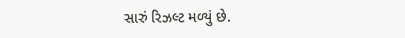સારું રિઝલ્ટ મળ્યું છે.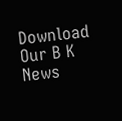Download Our B K News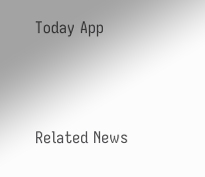Today App



Related News